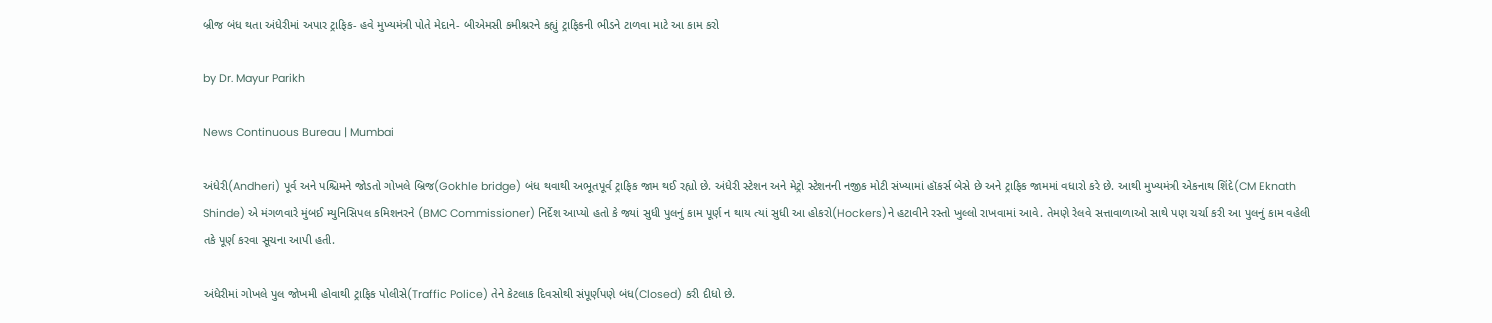બ્રીજ બંધ થતા અંધેરીમાં અપાર ટ્રાફિક- હવે મુખ્યમંત્રી પોતે મેદાને- બીએમસી કમીશ્નરને કહ્યું ટ્રાફિકની ભીડને ટાળવા માટે આ કામ કરો

by Dr. Mayur Parikh

News Continuous Bureau | Mumbai

અંધેરી(Andheri) પૂર્વ અને પશ્ચિમને જોડતો ગોખલે બ્રિજ(Gokhle bridge) બંધ થવાથી અભૂતપૂર્વ ટ્રાફિક જામ થઈ રહ્યો છે. અંધેરી સ્ટેશન અને મેટ્રો સ્ટેશનની નજીક મોટી સંખ્યામાં હૉકર્સ બેસે છે અને ટ્રાફિક જામમાં વધારો કરે છે. આથી મુખ્યમંત્રી એકનાથ શિંદે(CM Eknath Shinde) એ મંગળવારે મુંબઈ મ્યુનિસિપલ કમિશનરને (BMC Commissioner) નિર્દેશ આપ્યો હતો કે જ્યાં સુધી પુલનું કામ પૂર્ણ ન થાય ત્યાં સુધી આ હોકરો(Hockers)ને હટાવીને રસ્તો ખુલ્લો રાખવામાં આવે. તેમણે રેલવે સત્તાવાળાઓ સાથે પણ ચર્ચા કરી આ પુલનું કામ વહેલી તકે પૂર્ણ કરવા સૂચના આપી હતી.

અંધેરીમાં ગોખલે પુલ જોખમી હોવાથી ટ્રાફિક પોલીસે(Traffic Police) તેને કેટલાક દિવસોથી સંપૂર્ણપણે બંધ(Closed) કરી દીધો છે.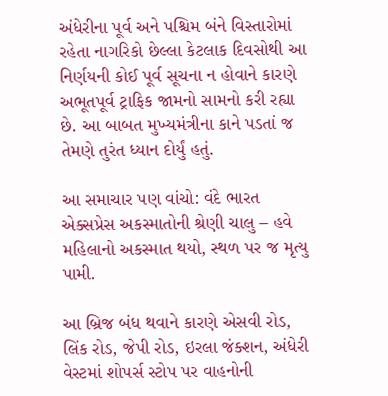અંધેરીના પૂર્વ અને પશ્ચિમ બંને વિસ્તારોમાં રહેતા નાગરિકો છેલ્લા કેટલાક દિવસોથી આ નિર્ણયની કોઈ પૂર્વ સૂચના ન હોવાને કારણે અભૂતપૂર્વ ટ્રાફિક જામનો સામનો કરી રહ્યા છે. આ બાબત મુખ્યમંત્રીના કાને પડતાં જ તેમણે તુરંત ધ્યાન દોર્યું હતું.

આ સમાચાર પણ વાંચો: વંદે ભારત એક્સપ્રેસ અકસ્માતોની શ્રેણી ચાલુ – હવે મહિલાનો અકસ્માત થયો, સ્થળ પર જ મૃત્યુ પામી.

આ બ્રિજ બંધ થવાને કારણે એસવી રોડ, લિંક રોડ, જેપી રોડ, ઇરલા જંક્શન, અંધેરી વેસ્ટમાં શોપર્સ સ્ટોપ પર વાહનોની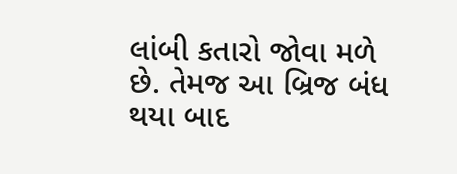લાંબી કતારો જોવા મળે છે. તેમજ આ બ્રિજ બંધ થયા બાદ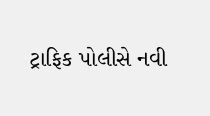ટ્રાફિક પોલીસે નવી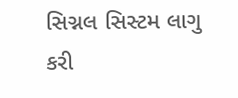સિગ્નલ સિસ્ટમ લાગુ કરી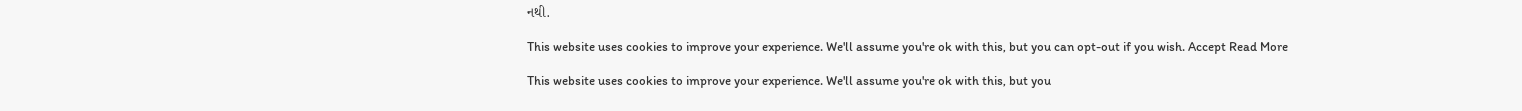નથી.

This website uses cookies to improve your experience. We'll assume you're ok with this, but you can opt-out if you wish. Accept Read More

This website uses cookies to improve your experience. We'll assume you're ok with this, but you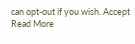can opt-out if you wish. Accept Read More